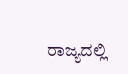ರಾಜ್ಯದಲ್ಲಿ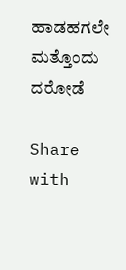ಹಾಡಹಗಲೇ ಮತ್ತೊಂದು ದರೋಡೆ

Share with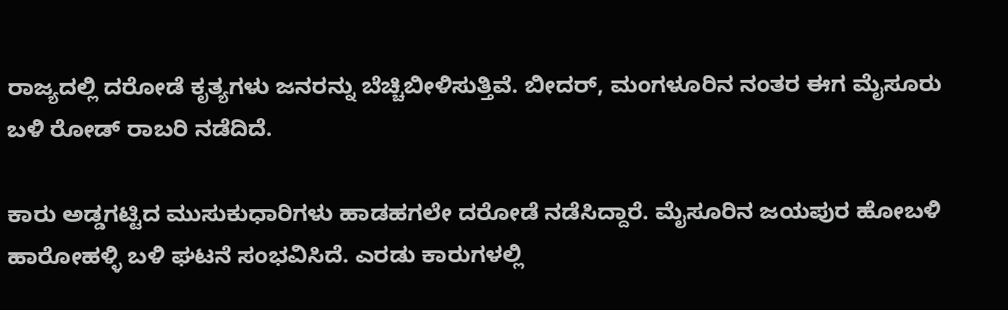ರಾಜ್ಯದಲ್ಲಿ ದರೋಡೆ ಕೃತ್ಯಗಳು ಜನರನ್ನು ಬೆಚ್ಚಿಬೀಳಿಸುತ್ತಿವೆ. ಬೀದ‌ರ್, ಮಂಗಳೂರಿನ ನಂತರ ಈಗ ಮೈಸೂರು ಬಳಿ ರೋಡ್ ರಾಬರಿ ನಡೆದಿದೆ.

ಕಾರು ಅಡ್ಡಗಟ್ಟಿದ ಮುಸುಕುಧಾರಿಗಳು ಹಾಡಹಗಲೇ ದರೋಡೆ ನಡೆಸಿದ್ದಾರೆ. ಮೈಸೂರಿನ ಜಯಪುರ ಹೋಬಳಿ ಹಾರೋಹಳ್ಳಿ ಬಳಿ ಘಟನೆ ಸಂಭವಿಸಿದೆ. ಎರಡು ಕಾರುಗಳಲ್ಲಿ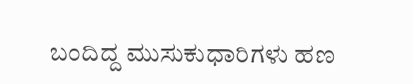ಬಂದಿದ್ದ ಮುಸುಕುಧಾರಿಗಳು ಹಣ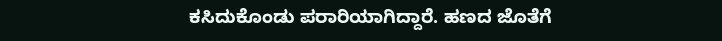ಕಸಿದುಕೊಂಡು ಪರಾರಿಯಾಗಿದ್ದಾರೆ. ಹಣದ ಜೊತೆಗೆ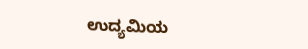ಉದ್ಯಮಿಯ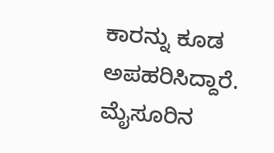ಕಾರನ್ನು ಕೂಡ ಅಪಹರಿಸಿದ್ದಾರೆ. ಮೈಸೂರಿನ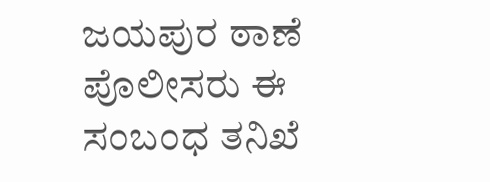ಜಯಪುರ ಠಾಣೆ ಪೊಲೀಸರು ಈ ಸಂಬಂಧ ತನಿಖೆ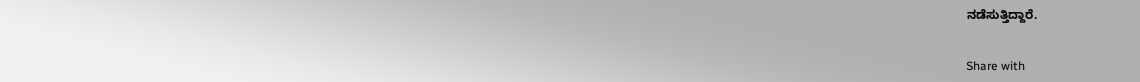ನಡೆಸುತ್ತಿದ್ದಾರೆ.


Share with